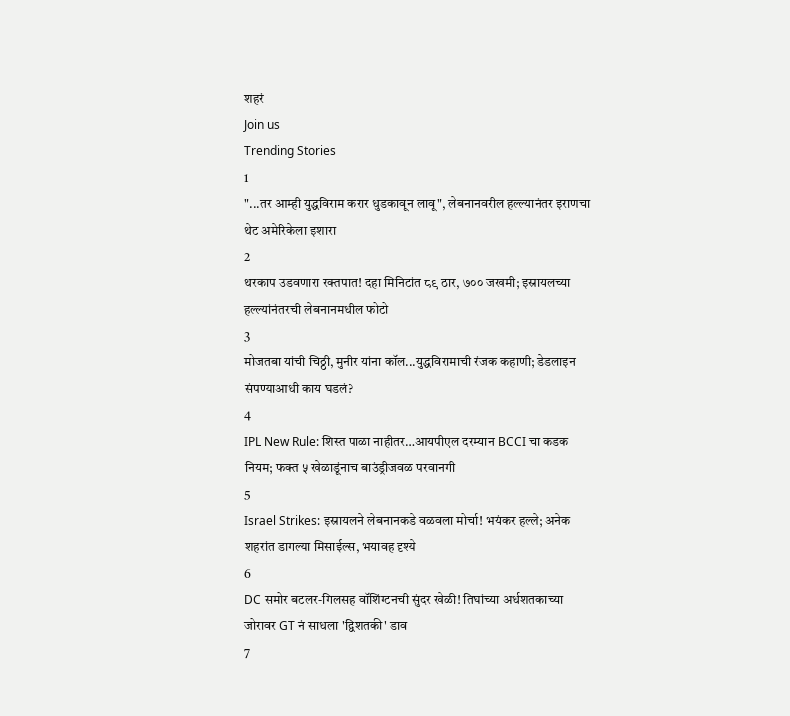शहरं
Join us
Trending Stories
1
"...तर आम्ही युद्धविराम करार धुडकावून लावू", लेबनानवरील हल्ल्यानंतर इराणचा थेट अमेरिकेला इशारा
2
थरकाप उडवणारा रक्तपात! दहा मिनिटांत ८९ ठार, ७०० जखमी; इस्रायलच्या हल्ल्यांनंतरची लेबनानमधील फोटो
3
मोजतबा यांची चिठ्ठी, मुनीर यांना कॉल...युद्धविरामाची रंजक कहाणी; डेडलाइन संपण्याआधी काय घडलं?
4
IPL New Rule: शिस्त पाळा नाहीतर…आयपीएल दरम्यान BCCI चा कडक नियम; फक्त ५ खेळाडूंनाच बाउंड्रीजवळ परवानगी
5
Israel Strikes: इस्रायलने लेबनानकडे वळवला मोर्चा! भयंकर हल्ले; अनेक शहरांत डागल्या मिसाईल्स, भयावह दृश्ये
6
DC समोर बटलर-गिलसह वॉशिंग्टनची सुंदर खेळी! तिघांच्या अर्धशतकाच्या जोरावर GT नं साधला 'द्विशतकी' डाव
7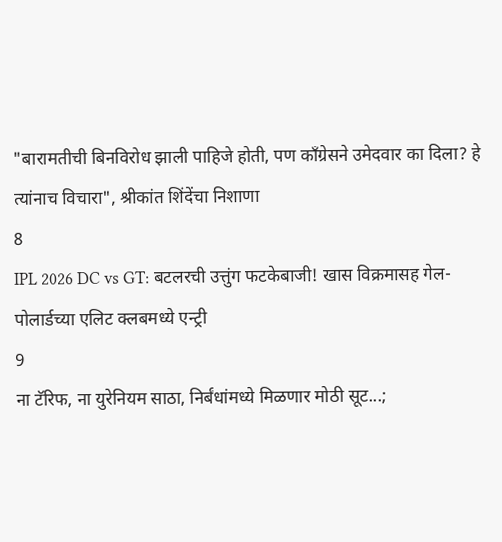"बारामतीची बिनविरोध झाली पाहिजे होती, पण काँग्रेसने उमेदवार का दिला? हे त्यांनाच विचारा", श्रीकांत शिंदेंचा निशाणा
8
IPL 2026 DC vs GT: बटलरची उत्तुंग फटकेबाजी! खास विक्रमासह गेल-पोलार्डच्या एलिट क्लबमध्ये एन्ट्री
9
ना टॅरिफ, ना युरेनियम साठा, निर्बंधांमध्ये मिळणार मोठी सूट...;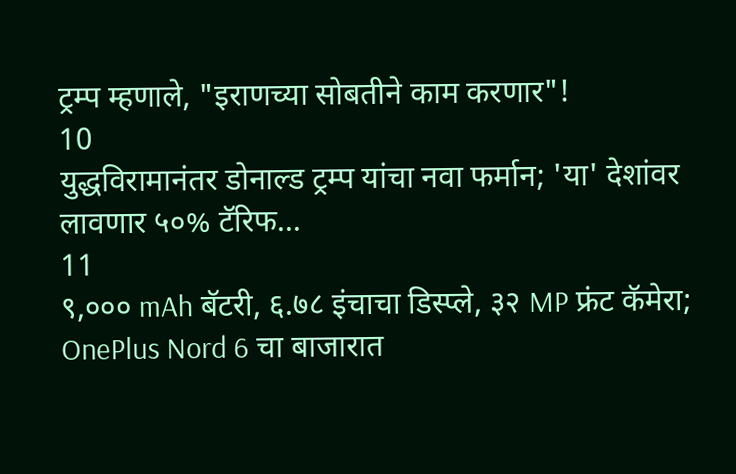ट्रम्प म्हणाले, "इराणच्या सोबतीने काम करणार"!
10
युद्धविरामानंतर डोनाल्ड ट्रम्प यांचा नवा फर्मान; 'या' देशांवर लावणार ५०% टॅरिफ...
11
९,००० mAh बॅटरी, ६.७८ इंचाचा डिस्प्ले, ३२ MP फ्रंट कॅमेरा; OnePlus Nord 6 चा बाजारात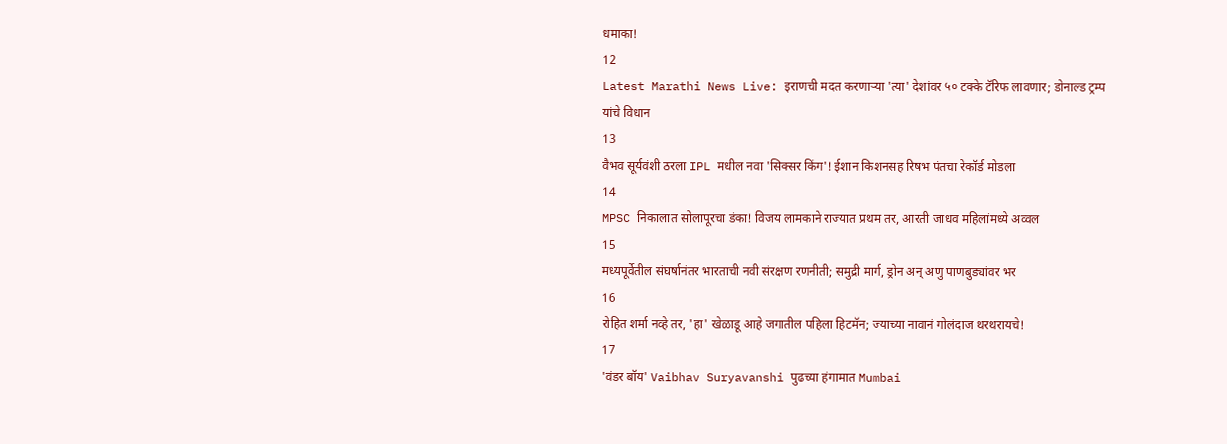धमाका!
12
Latest Marathi News Live: इराणची मदत करणाऱ्या 'त्या' देशांवर ५० टक्के टॅरिफ लावणार; डोनाल्ड ट्रम्प यांचे विधान
13
वैभव सूर्यवंशी ठरला IPL मधील नवा 'सिक्सर किंग'! ईशान किशनसह रिषभ पंतचा रेकॉर्ड मोडला
14
MPSC निकालात सोलापूरचा डंका! विजय लामकाने राज्यात प्रथम तर, आरती जाधव महिलांमध्ये अव्वल
15
मध्यपूर्वेतील संघर्षानंतर भारताची नवी संरक्षण रणनीती; समुद्री मार्ग, ड्रोन अन् अणु पाणबुड्यांवर भर
16
रोहित शर्मा नव्हे तर, 'हा' खेळाडू आहे जगातील पहिला हिटमॅन; ज्याच्या नावानं गोलंदाज थरथरायचे!
17
'वंडर बॉय' Vaibhav Suryavanshi पुढच्या हंगामात Mumbai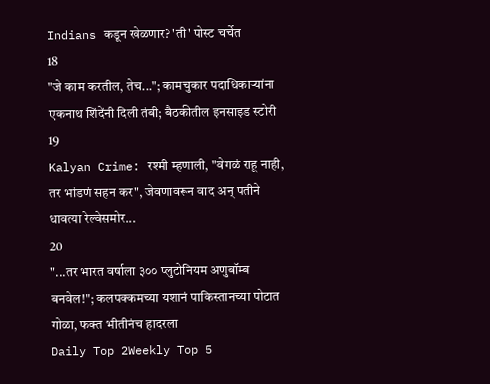Indians कडून खेळणार? 'ती' पोस्ट चर्चेत
18
"जे काम करतील, तेच..."; कामचुकार पदाधिकाऱ्यांना एकनाथ शिंदेंनी दिली तंबी; बैठकीतील इनसाइड स्टोरी
19
Kalyan Crime: रश्मी म्हणाली, "वेगळं राहू नाही, तर भांडणं सहन कर", जेवणावरून वाद अन् पतीने धावत्या रेल्वेसमोर...
20
"...तर भारत वर्षाला ३०० प्लुटोनियम अणुबॉम्ब बनवेल!"; कलपक्कमच्या यशानं पाकिस्तानच्या पोटात गोळा, फक्त भीतीनंच हादरला
Daily Top 2Weekly Top 5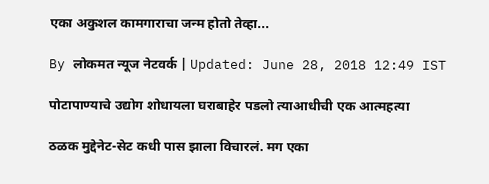एका अकुशल कामगाराचा जन्म होतो तेव्हा...

By लोकमत न्यूज नेटवर्क | Updated: June 28, 2018 12:49 IST

पोटापाण्याचे उद्योग शोधायला घराबाहेर पडलो त्याआधीची एक आत्महत्या

ठळक मुद्देनेट-सेट कधी पास झाला विचारलं. मग एका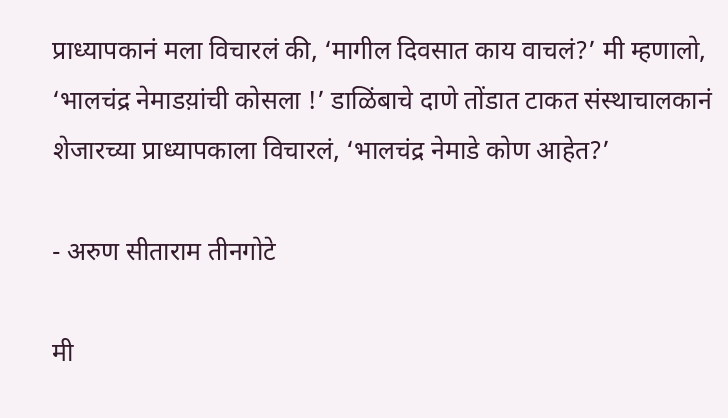प्राध्यापकानं मला विचारलं की, ‘मागील दिवसात काय वाचलं?’ मी म्हणालो, ‘भालचंद्र नेमाडय़ांची कोसला !’ डाळिंबाचे दाणे तोंडात टाकत संस्थाचालकानं शेजारच्या प्राध्यापकाला विचारलं, ‘भालचंद्र नेमाडे कोण आहेत?’

- अरुण सीताराम तीनगोटे

मी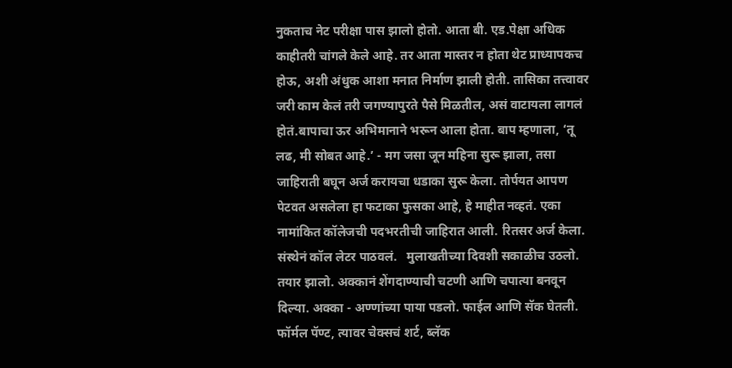नुकताच नेट परीक्षा पास झालो होतो. आता बी. एड.पेक्षा अधिक काहीतरी चांगले केले आहे. तर आता मास्तर न होता थेट प्राध्यापकच होऊ, अशी अंधुक आशा मनात निर्माण झाली होती. तासिका तत्त्वावर जरी काम केलं तरी जगण्यापुरते पैसे मिळतील, असं वाटायला लागलं होतं.बापाचा ऊर अभिमानाने भरून आला होता. बाप म्हणाला, ‘तू लढ, मी सोबत आहे.’ - मग जसा जून महिना सुरू झाला, तसा जाहिराती बघून अर्ज करायचा धडाका सुरू केला. तोर्पयत आपण पेटवत असलेला हा फटाका फुसका आहे, हे माहीत नव्हतं. एका नामांकित कॉलेजची पदभरतीची जाहिरात आली. रितसर अर्ज केला. संस्थेनं कॉल लेटर पाठवलं.   मुलाखतीच्या दिवशी सकाळीच उठलो. तयार झालो. अक्कानं शेंगदाण्याची चटणी आणि चपात्या बनवून दिल्या. अक्का - अण्णांच्या पाया पडलो. फाईल आणि सॅक घेतली. फॉर्मल पॅण्ट, त्यावर चेक्सचं शर्ट, ब्लॅक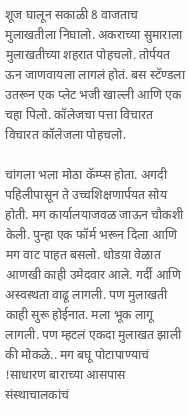शूज घालून सकाळी 8 वाजताच मुलाखतीला निघालो. अकराच्या सुमाराला मुलाखतीच्या शहरात पोहचलो. तोर्पयत ऊन जाणवायला लागलं होतं. बस स्टॅण्डला उतरून एक प्लेट भजी खाल्ली आणि एक चहा पिलो. कॉलेजचा पत्ता विचारत विचारत कॉलेजला पोहचलो.

चांगला भला मोठा कॅम्प्स होता. अगदी पहिलीपासून ते उच्चशिक्षणार्पयत सोय होती. मग कार्यालयाजवळ जाऊन चौकशी केली. पुन्हा एक फॉर्म भरून दिला आणि मग वाट पाहत बसलो. थोडय़ा वेळात आणखी काही उमेदवार आले. गर्दी आणि अस्वस्थता वाढू लागली. पण मुलाखती काही सुरू होईनात. मला भूक लागू लागली. पण म्हटलं एकदा मुलाखत झाली की मोकळे.. मग बघू पोटापाण्याचं !साधारण बाराच्या आसपास संस्थाचालकांचं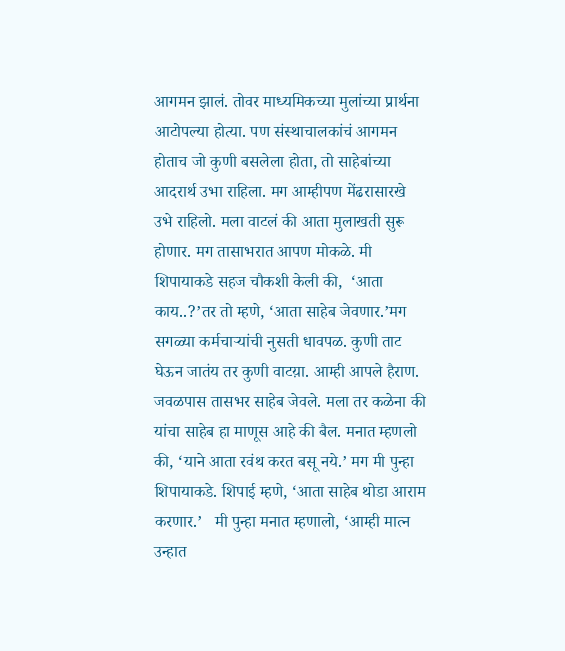आगमन झालं. तोवर माध्यमिकच्या मुलांच्या प्रार्थना आटोपल्या होत्या. पण संस्थाचालकांचं आगमन होताच जो कुणी बसलेला होता, तो साहेबांच्या आदरार्थ उभा राहिला. मग आम्हीपण मेंढरासारखे उभे राहिलो. मला वाटलं की आता मुलाखती सुरू होणार. मग तासाभरात आपण मोकळे. मी शिपायाकडे सहज चौकशी केली की,  ‘आता काय..?’तर तो म्हणे, ‘आता साहेब जेवणार.’मग सगळ्या कर्मचार्‍यांची नुसती धावपळ. कुणी ताट घेऊन जातंय तर कुणी वाटय़ा. आम्ही आपले हैराण. जवळपास तासभर साहेब जेवले. मला तर कळेना की यांचा साहेब हा माणूस आहे की बैल. मनात म्हणलो की, ‘याने आता रवंथ करत बसू नये.’ मग मी पुन्हा शिपायाकडे. शिपाई म्हणे, ‘आता साहेब थोडा आराम करणार.’   मी पुन्हा मनात म्हणालो, ‘आम्ही मात्न उन्हात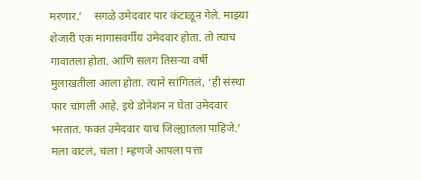मरणार.’    सगळे उमेदवार पार कंटाळून गेले. माझ्या शेजारी एक मागासवर्गीय उमेदवार होता. तो त्याच गावातला होता. आणि सलग तिसर्‍या वर्षी मुलाखतीला आला होता. त्याने सांगितलं, ‘ही संस्था फार चांगली आहे. इथे डोनेशन न घेता उमेदवार भरतात. फक्त उमेदवार याच जिल्ह्यातला पाहिजे.’    मला वाटलं, चला ! म्हणजे आपला पत्ता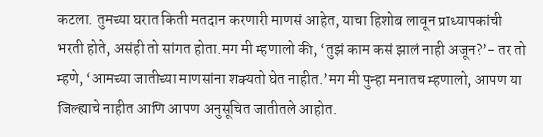कटला. तुमच्या घरात किती मतदान करणारी माणसं आहेत, याचा हिशोब लावून प्राध्यापकांची भरती होते, असंही तो सांगत होता.मग मी म्हणालो की, ‘तुझं काम कसं झालं नाही अजून?’- तर तो म्हणे, ‘आमच्या जातीच्या माणसांना शक्यतो घेत नाहीत.’मग मी पुन्हा मनातच म्हणालो, आपण या जिल्ह्याचे नाहीत आणि आपण अनुसूचित जातीतले आहोत.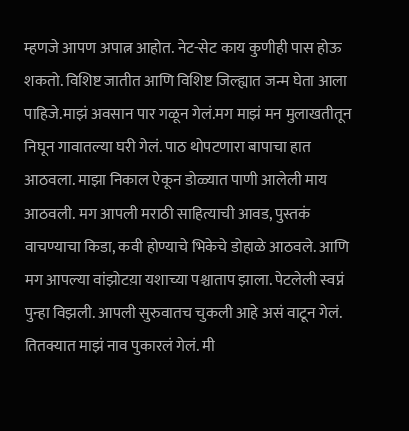म्हणजे आपण अपात्न आहोत. नेट-सेट काय कुणीही पास होऊ शकतो. विशिष्ट जातीत आणि विशिष्ट जिल्ह्यात जन्म घेता आला पाहिजे.माझं अवसान पार गळून गेलं.मग माझं मन मुलाखतीतून निघून गावातल्या घरी गेलं. पाठ थोपटणारा बापाचा हात आठवला. माझा निकाल ऐकून डोळ्यात पाणी आलेली माय आठवली. मग आपली मराठी साहित्याची आवड, पुस्तकं  वाचण्याचा किडा, कवी होण्याचे भिकेचे डोहाळे आठवले. आणि मग आपल्या वांझोटय़ा यशाच्या पश्चाताप झाला. पेटलेली स्वप्नं पुन्हा विझली. आपली सुरुवातच चुकली आहे असं वाटून गेलं. तितक्यात माझं नाव पुकारलं गेलं. मी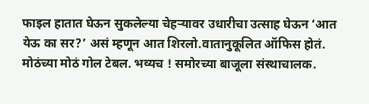फाइल हातात घेऊन सुकलेल्या चेहर्‍यावर उधारीचा उत्साह घेऊन ‘आत येऊ का सर?’ असं म्हणून आत शिरलो.वातानुकूलित ऑफिस होतं. मोठंच्या मोठं गोल टेबल. भव्यच ! समोरच्या बाजूला संस्थाचालक.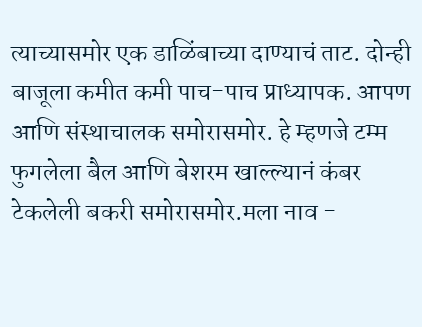त्याच्यासमोर एक डाळिंबाच्या दाण्याचं ताट. दोन्ही बाजूला कमीत कमी पाच-पाच प्राध्यापक. आपण आणि संस्थाचालक समोरासमोर. हे म्हणजे टम्म फुगलेला बैल आणि बेशरम खाल्ल्यानं कंबर टेकलेली बकरी समोरासमोर.मला नाव -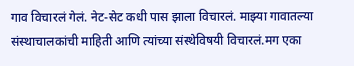गाव विचारलं गेलं. नेट-सेट कधी पास झाला विचारलं. माझ्या गावातल्या संस्थाचालकांची माहिती आणि त्यांच्या संस्थेविषयी विचारलं.मग एका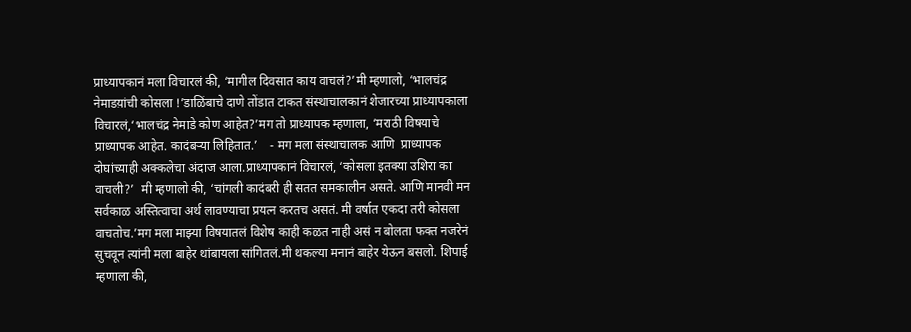प्राध्यापकानं मला विचारलं की, ‘मागील दिवसात काय वाचलं?’मी म्हणालो, ‘भालचंद्र नेमाडय़ांची कोसला !’डाळिंबाचे दाणे तोंडात टाकत संस्थाचालकानं शेजारच्या प्राध्यापकाला विचारलं,‘भालचंद्र नेमाडे कोण आहेत?’मग तो प्राध्यापक म्हणाला, ‘मराठी विषयाचे प्राध्यापक आहेत. कादंबर्‍या लिहितात.’    - मग मला संस्थाचालक आणि  प्राध्यापक दोघांच्याही अक्कलेचा अंदाज आला.प्राध्यापकानं विचारलं, ‘कोसला इतक्या उशिरा का वाचली?’  मी म्हणालो की, ‘चांगली कादंबरी ही सतत समकालीन असते. आणि मानवी मन सर्वकाळ अस्तित्वाचा अर्थ लावण्याचा प्रयत्न करतच असतं. मी वर्षात एकदा तरी कोसला वाचतोच.’मग मला माझ्या विषयातलं विशेष काही कळत नाही असं न बोलता फक्त नजरेनं सुचवून त्यांनी मला बाहेर थांबायला सांगितलं.मी थकल्या मनानं बाहेर येऊन बसलो. शिपाई म्हणाला की,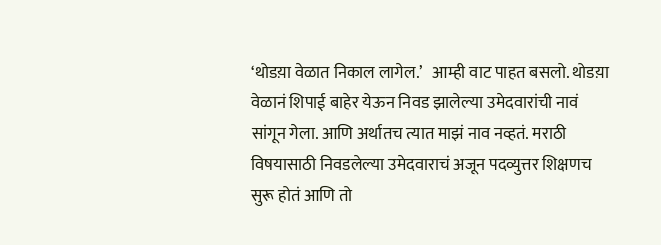‘थोडय़ा वेळात निकाल लागेल.’   आम्ही वाट पाहत बसलो. थोडय़ा वेळानं शिपाई बाहेर येऊन निवड झालेल्या उमेदवारांची नावं सांगून गेला. आणि अर्थातच त्यात माझं नाव नव्हतं. मराठी विषयासाठी निवडलेल्या उमेदवाराचं अजून पदव्युत्तर शिक्षणच सुरू होतं आणि तो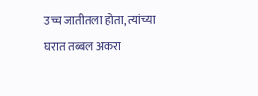उच्च जातीतला होता, त्यांच्या घरात तब्बल अकरा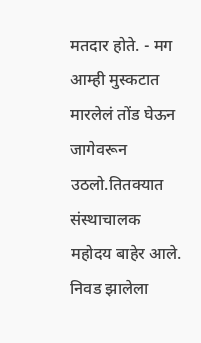मतदार होते. - मग आम्ही मुस्कटात मारलेलं तोंड घेऊन जागेवरून उठलो.तितक्यात संस्थाचालक महोदय बाहेर आले. निवड झालेला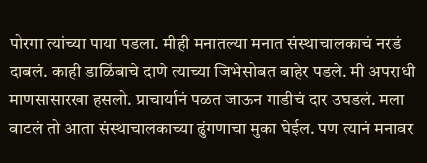पोरगा त्यांच्या पाया पडला. मीही मनातल्या मनात संस्थाचालकाचं नरडं दाबलं. काही डाळिंबाचे दाणे त्याच्या जिभेसोबत बाहेर पडले. मी अपराधी माणसासारखा हसलो. प्राचार्यानं पळत जाऊन गाडीचं दार उघडलं. मला वाटलं तो आता संस्थाचालकाच्या ढुंगणाचा मुका घेईल. पण त्यानं मनावर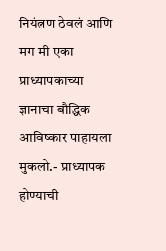नियंत्नण ठेवलं आणि मग मी एका प्राध्यापकाच्या ज्ञानाचा बौद्धिक आविष्कार पाहायला मुकलो.- प्राध्यापक होण्याची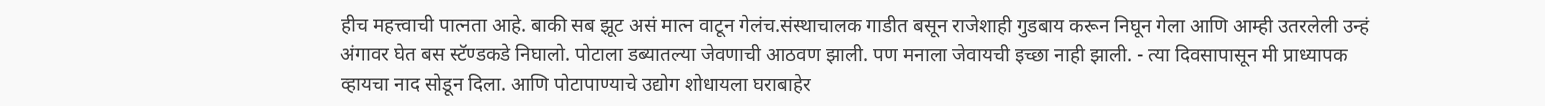हीच महत्त्वाची पात्नता आहे. बाकी सब झूट असं मात्न वाटून गेलंच.संस्थाचालक गाडीत बसून राजेशाही गुडबाय करून निघून गेला आणि आम्ही उतरलेली उन्हं अंगावर घेत बस स्टॅण्डकडे निघालो. पोटाला डब्यातल्या जेवणाची आठवण झाली. पण मनाला जेवायची इच्छा नाही झाली. - त्या दिवसापासून मी प्राध्यापक व्हायचा नाद सोडून दिला. आणि पोटापाण्याचे उद्योग शोधायला घराबाहेर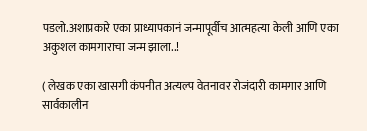पडलो.अशाप्रकारे एका प्राध्यापकानं जन्मापूर्वीच आत्महत्या केली आणि एका अकुशल कामगाराचा जन्म झाला..!

( लेखक एका खासगी कंपनीत अत्यल्प वेतनावर रोजंदारी कामगार आणि सार्वकालीन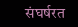संघर्षरत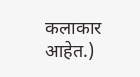कलाकार आहेत.)